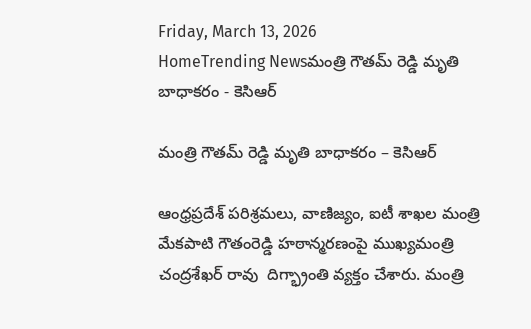Friday, March 13, 2026
HomeTrending Newsమంత్రి గౌతమ్ రెడ్డి మృతి బాధాకరం - కెసిఆర్

మంత్రి గౌతమ్ రెడ్డి మృతి బాధాకరం – కెసిఆర్

ఆంధ్రప్రదేశ్ పరిశ్రమలు, వాణిజ్యం, ఐటీ శాఖల మంత్రి మేకపాటి గౌతంరెడ్డి హఠాన్మరణంపై ముఖ్యమంత్రి చంద్రశేఖర్ రావు  దిగ్భ్రాంతి వ్యక్తం చేశారు. మంత్రి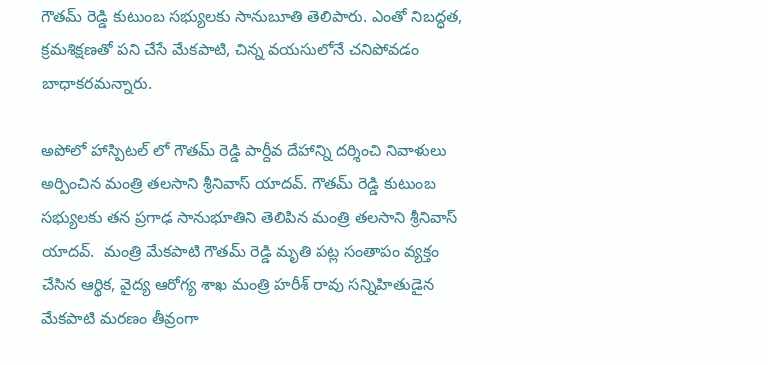గౌతమ్ రెడ్డి కుటుంబ సభ్యులకు సానుబూతి తెలిపారు. ఎంతో నిబద్ధత, క్రమశిక్షణతో పని చేసే మేకపాటి, చిన్న వయసులోనే చనిపోవడం బాధాకరమన్నారు.

అపోలో హాస్పిటల్ లో గౌతమ్ రెడ్డి పార్దీవ దేహాన్ని దర్శించి నివాళులు అర్పించిన మంత్రి తలసాని శ్రీనివాస్ యాదవ్. గౌతమ్ రెడ్డి కుటుంబ సభ్యులకు తన ప్రగాఢ సానుభూతిని తెలిపిన మంత్రి తలసాని శ్రీనివాస్ యాదవ్.  మంత్రి మేకపాటి గౌతమ్ రెడ్డి మృతి పట్ల సంతాపం వ్యక్తం చేసిన ఆర్థిక, వైద్య ఆరోగ్య శాఖ మంత్రి హరీశ్ రావు సన్నిహితుడైన మేకపాటి మరణం తీవ్రంగా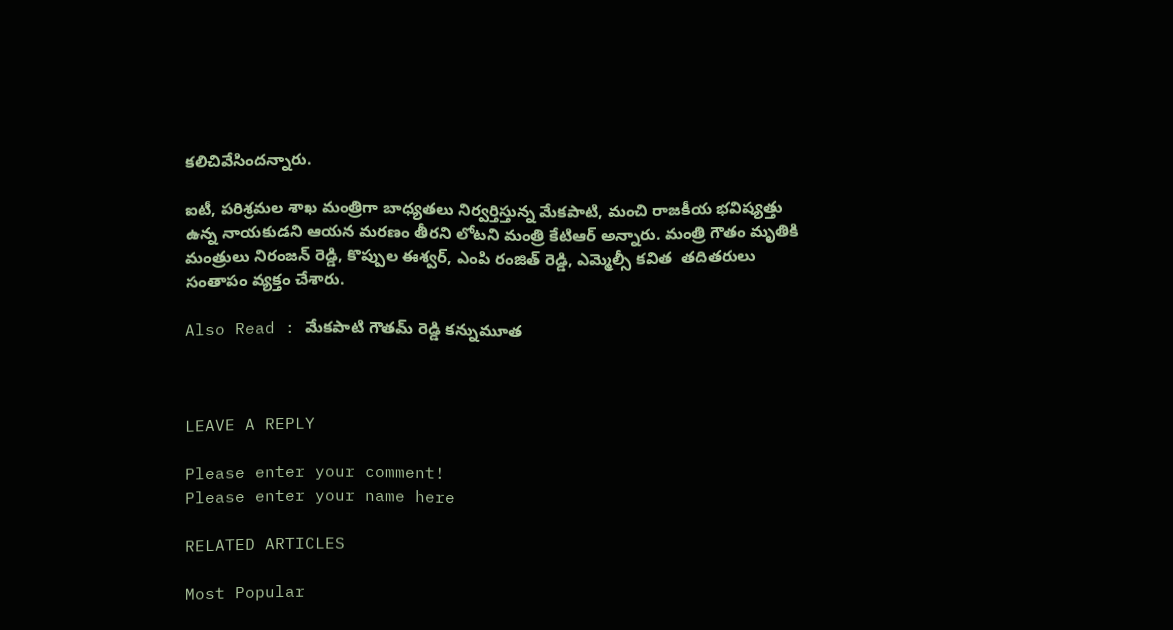కలిచివేసిందన్నారు.

ఐటీ, పరిశ్రమల శాఖ మంత్రిగా బాధ్యతలు నిర్వర్తిస్తున్న మేకపాటి, మంచి రాజకీయ భవిష్యత్తు ఉన్న నాయకుడని ఆయన మరణం తీరని లోటని మంత్రి కేటిఆర్ అన్నారు. మంత్రి గౌతం మృతికి మంత్రులు నిరంజన్ రెడ్డి, కొప్పుల ఈశ్వర్, ఎంపి రంజిత్ రెడ్డి, ఎమ్మెల్సీ కవిత  తదితరులు సంతాపం వ్యక్తం చేశారు.

Also Read : మేకపాటి గౌతమ్ రెడ్డి కన్నుమూత



LEAVE A REPLY

Please enter your comment!
Please enter your name here

RELATED ARTICLES

Most Popular